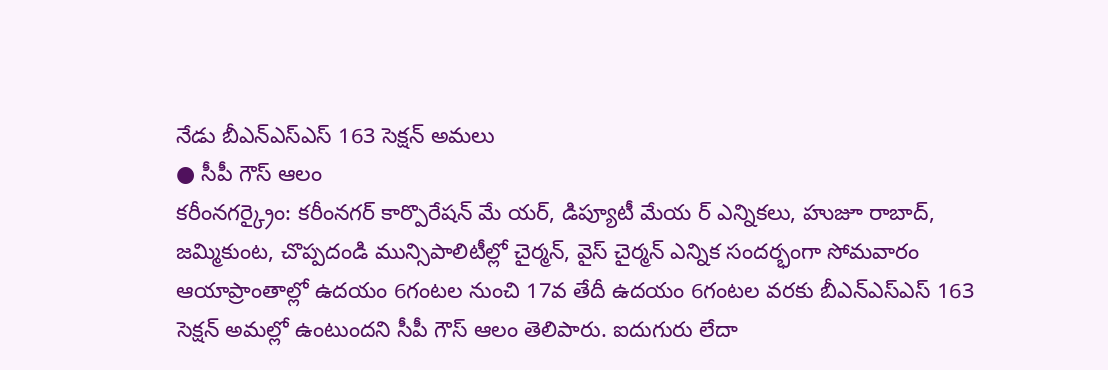నేడు బీఎన్ఎస్ఎస్ 163 సెక్షన్ అమలు
● సీపీ గౌస్ ఆలం
కరీంనగర్క్రైం: కరీంనగర్ కార్పొరేషన్ మే యర్, డిప్యూటీ మేయ ర్ ఎన్నికలు, హుజూ రాబాద్, జమ్మికుంట, చొప్పదండి మున్సిపాలిటీల్లో చైర్మన్, వైస్ చైర్మన్ ఎన్నిక సందర్భంగా సోమవారం ఆయాప్రాంతాల్లో ఉదయం 6గంటల నుంచి 17వ తేదీ ఉదయం 6గంటల వరకు బీఎన్ఎస్ఎస్ 163 సెక్షన్ అమల్లో ఉంటుందని సీపీ గౌస్ ఆలం తెలిపారు. ఐదుగురు లేదా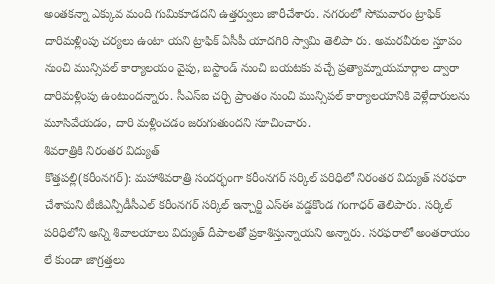అంతకన్నా ఎక్కువ మంది గుమికూడదని ఉత్తర్వులు జారీచేశారు. నగరంలో సోమవారం ట్రాఫిక్ దారిమళ్లింపు చర్యలు ఉంటా యని ట్రాఫిక్ ఏసీపీ యాదగిరి స్వామి తెలిపా రు. అమరవీరుల స్తూపం నుంచి మున్సిపల్ కార్యాలయం వైపు, బస్టాండ్ నుంచి బయటకు వచ్చే ప్రత్యామ్నాయమార్గాల ద్వారా దారిమళ్లింపు ఉంటుందన్నారు. సీఎస్ఐ చర్చి ప్రాంతం నుంచి మున్సిపల్ కార్యాలయానికి వెళ్లేదారులను మూసివేయడం, దారి మళ్లించడం జరుగుతుందని సూచించారు.
శివరాత్రికి నిరంతర విద్యుత్
కొత్తపల్లి(కరీంనగర్): మహాశివరాత్రి సందర్భంగా కరీంనగర్ సర్కిల్ పరిధిలో నిరంతర విద్యుత్ సరఫరా చేశామని టీజీఎన్పీడీసీఎల్ కరీంనగర్ సర్కిల్ ఇన్చార్జి ఎస్ఈ వడ్డకొండ గంగాధర్ తెలిపారు. సర్కిల్ పరిధిలోని అన్ని శివాలయాలు విద్యుత్ దీపాలతో ప్రకాశిస్తున్నాయని అన్నారు. సరఫరాలో అంతరాయం లే కుండా జాగ్రత్తలు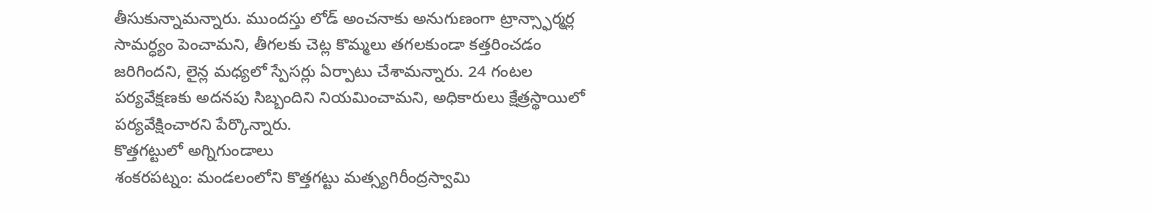తీసుకున్నామన్నారు. ముందస్తు లోడ్ అంచనాకు అనుగుణంగా ట్రాన్స్ఫార్మర్ల సామర్ధ్యం పెంచామని, తీగలకు చెట్ల కొమ్మలు తగలకుండా కత్తరించడం జరిగిందని, లైన్ల మధ్యలో స్పేసర్లు ఏర్పాటు చేశామన్నారు. 24 గంటల పర్యవేక్షణకు అదనపు సిబ్బందిని నియమించామని, అధికారులు క్షేత్రస్థాయిలో పర్యవేక్షించారని పేర్కొన్నారు.
కొత్తగట్టులో అగ్నిగుండాలు
శంకరపట్నం: మండలంలోని కొత్తగట్టు మత్స్యగిరీంద్రస్వామి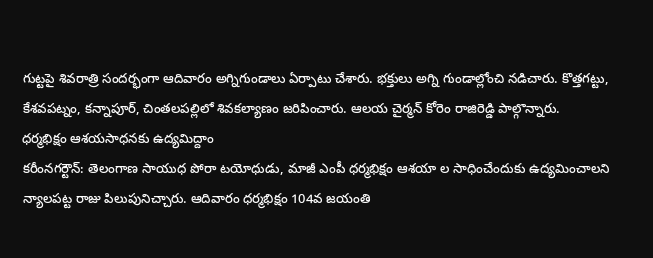గుట్టపై శివరాత్రి సందర్భంగా ఆదివారం అగ్నిగుండాలు ఏర్పాటు చేశారు. భక్తులు అగ్ని గుండాల్లోంచి నడిచారు. కొత్తగట్టు, కేశవపట్నం, కన్నాపూర్, చింతలపల్లిలో శివకల్యాణం జరిపించారు. ఆలయ చైర్మన్ కోరెం రాజిరెడ్డి పాల్గొన్నారు.
ధర్మభిక్షం ఆశయసాధనకు ఉద్యమిద్దాం
కరీంనగర్టౌన్: తెలంగాణ సాయుధ పోరా టయోధుడు, మాజీ ఎంపీ ధర్మభిక్షం ఆశయా ల సాధించేందుకు ఉద్యమించాలని న్యాలపట్ట రాజు పిలుపునిచ్చారు. ఆదివారం ధర్మభిక్షం 104వ జయంతి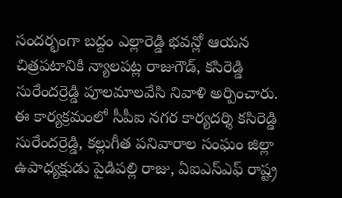సందర్భంగా బద్దం ఎల్లారెడ్డి భవన్లో ఆయన చిత్రపటానికి న్యాలపట్ల రాజుగౌడ్, కసిరెడ్డి సురేందర్రెడ్డి పూలమాలవేసి నివాళి అర్పించారు. ఈ కార్యక్రమంలో సీపీఐ నగర కార్యదర్శి కసిరెడ్డి సురేందర్రెడ్డి, కల్లుగీత పనివారాల సంఘం జిల్లా ఉపాధ్యక్షుడు పైడిపల్లి రాజు, ఏఐఎస్ఎఫ్ రాష్ట్ర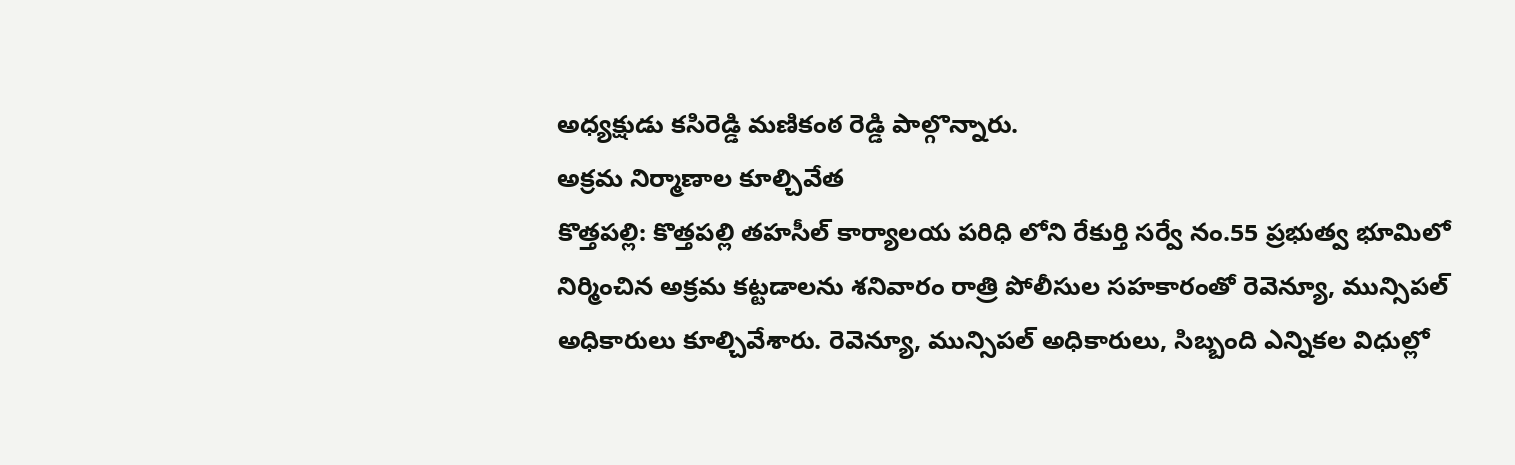అధ్యక్షుడు కసిరెడ్డి మణికంఠ రెడ్డి పాల్గొన్నారు.
అక్రమ నిర్మాణాల కూల్చివేత
కొత్తపల్లి: కొత్తపల్లి తహసీల్ కార్యాలయ పరిధి లోని రేకుర్తి సర్వే నం.55 ప్రభుత్వ భూమిలో నిర్మించిన అక్రమ కట్టడాలను శనివారం రాత్రి పోలీసుల సహకారంతో రెవెన్యూ, మున్సిపల్ అధికారులు కూల్చివేశారు. రెవెన్యూ, మున్సిపల్ అధికారులు, సిబ్బంది ఎన్నికల విధుల్లో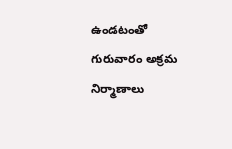ఉండటంతో గురువారం అక్రమ నిర్మాణాలు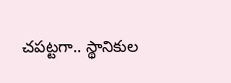చపట్టగా.. స్థానికుల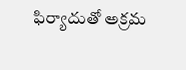ఫిర్యాదుతో అక్రమ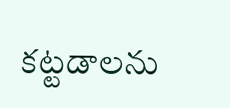కట్టడాలను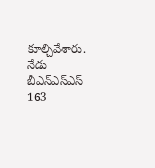కూల్చివేశారు.
నేడు బీఎన్ఎస్ఎస్ 163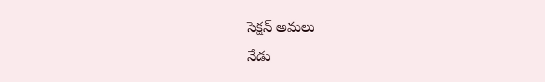సెక్షన్ అమలు
నేడు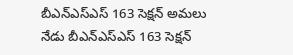బీఎన్ఎస్ఎస్ 163 సెక్షన్ అమలు
నేడు బీఎన్ఎస్ఎస్ 163 సెక్షన్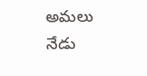అమలు
నేడు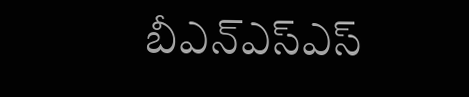బీఎన్ఎస్ఎస్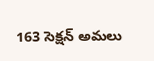163 సెక్షన్ అమలు